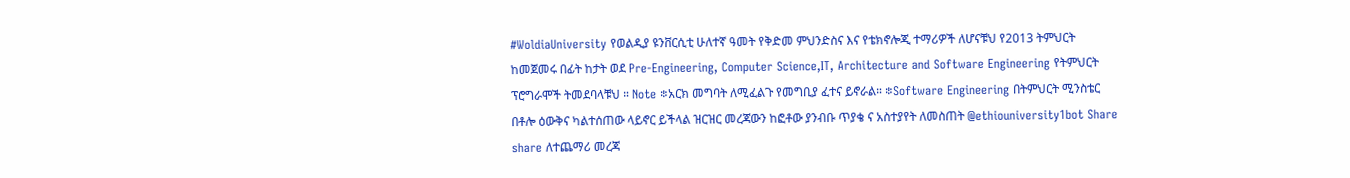#WoldiaUniversity የወልዲያ ዩንቨርሲቲ ሁለተኛ ዓመት የቅድመ ምህንድስና እና የቴክኖሎጂ ተማሪዎች ለሆናቹህ የ2013 ትምህርት ከመጀመሩ በፊት ከታት ወደ Pre-Engineering, Computer Science,IT, Architecture and Software Engineering የትምህርት ፕሮግራሞች ትመደባላቹህ ። Note ፨አርክ መግባት ለሚፈልጉ የመግቢያ ፈተና ይኖራል። ፨Software Engineering በትምህርት ሚንስቴር በቶሎ ዕውቅና ካልተሰጠው ላይኖር ይችላል ዝርዝር መረጃውን ከፎቶው ያንብቡ ጥያቄ ና አስተያየት ለመስጠት @ethiouniversity1bot Share share ለተጨማሪ መረጃ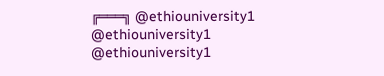╔═══╗ @ethiouniversity1 @ethiouniversity1 @ethiouniversity1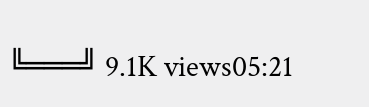╚═══╝ 9.1K views05:21